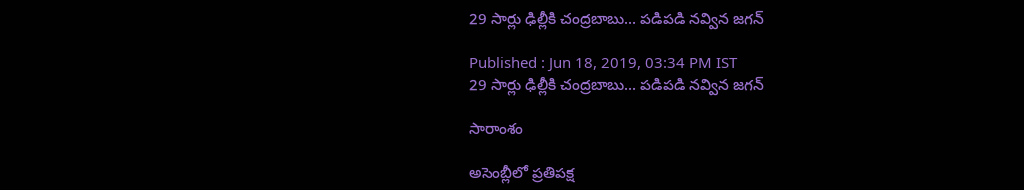29 సార్లు ఢిల్లీకి చంద్రబాబు... పడిపడి నవ్విన జగన్

Published : Jun 18, 2019, 03:34 PM IST
29 సార్లు ఢిల్లీకి చంద్రబాబు... పడిపడి నవ్విన జగన్

సారాంశం

అసెంబ్లీలో ప్రతిపక్ష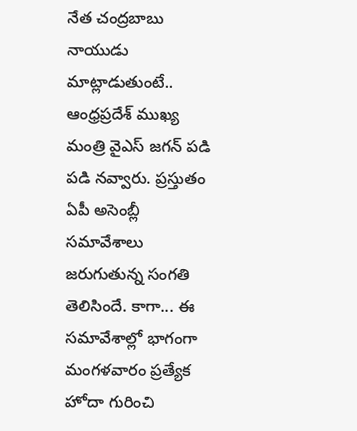నేత చంద్రబాబు నాయుడు మాట్లాడుతుంటే.. ఆంధ్రప్రదేశ్ ముఖ్య మంత్రి వైఎస్ జగన్ పడి పడి నవ్వారు. ప్రస్తుతం ఏపీ అసెంబ్లీ సమావేశాలు జరుగుతున్న సంగతి తెలిసిందే. కాగా... ఈ సమావేశాల్లో భాగంగా మంగళవారం ప్రత్యేక హోదా గురించి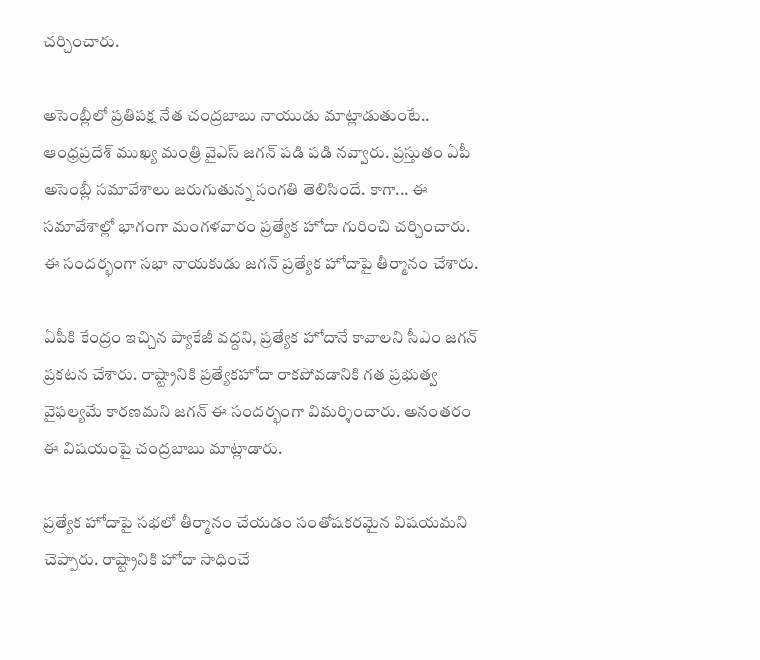చర్చించారు.

అసెంబ్లీలో ప్రతిపక్ష నేత చంద్రబాబు నాయుడు మాట్లాడుతుంటే.. ఆంధ్రప్రదేశ్ ముఖ్య మంత్రి వైఎస్ జగన్ పడి పడి నవ్వారు. ప్రస్తుతం ఏపీ అసెంబ్లీ సమావేశాలు జరుగుతున్న సంగతి తెలిసిందే. కాగా... ఈ సమావేశాల్లో భాగంగా మంగళవారం ప్రత్యేక హోదా గురించి చర్చించారు. ఈ సందర్భంగా సభా నాయకుడు జగన్ ప్రత్యేక హోదాపై తీర్మానం చేశారు.

ఏపీకి కేంద్రం ఇచ్చిన ప్యాకేజీ వద్దని, ప్రత్యేక హోదానే కావాలని సీఎం జగన్ ప్రకటన చేశారు. రాష్ట్రానికి ప్రత్యేకహోదా రాకపోవడానికి గత ప్రభుత్వ వైఫల్యమే కారణమని జగన్ ఈ సందర్భంగా విమర్శించారు. అనంతరం ఈ విషయంపై చంద్రబాబు మాట్లాడారు.

ప్రత్యేక హోదాపై సభలో తీర్మానం చేయడం సంతోషకరమైన విషయమని చెప్పారు. రాష్ట్రానికి హోదా సాధించే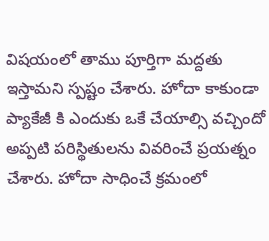విషయంలో తాము పూర్తిగా మద్దతు ఇస్తామని స్పష్టం చేశారు. హోదా కాకుండా ప్యాకేజీ కి ఎందుకు ఒకే చేయాల్సి వచ్చిందో అప్పటి పరిస్థితులను వివరించే ప్రయత్నం  చేశారు. హోదా సాధించే క్రమంలో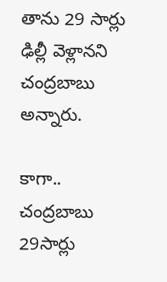తాను 29 సార్లు ఢిల్లీ వెళ్లానని చంద్రబాబు అన్నారు.

కాగా.. చంద్రబాబు 29సార్లు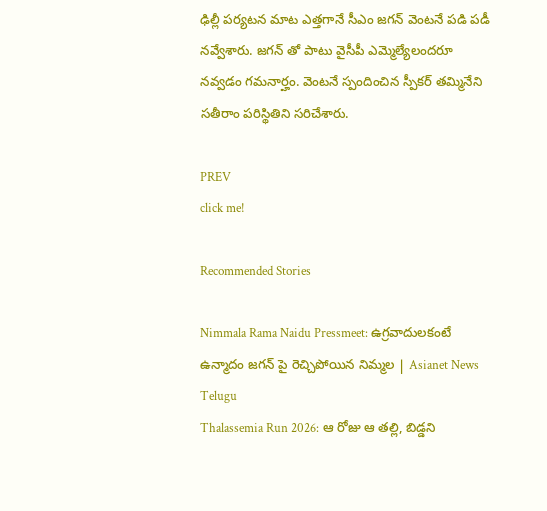ఢిల్లీ పర్యటన మాట ఎత్తగానే సీఎం జగన్ వెంటనే పడి పడీ నవ్వేశారు. జగన్ తో పాటు వైసీపీ ఎమ్మెల్యేలందరూ నవ్వడం గమనార్హం. వెంటనే స్పందించిన స్పీకర్ తమ్మినేని సతీరాం పరిస్థితిని సరిచేశారు.

PREV
click me!

Recommended Stories

Nimmala Rama Naidu Pressmeet: ఉగ్రవాదులకంటే ఉన్మాదం జగన్ పై రెచ్చిపోయిన నిమ్మల | Asianet News Telugu
Thalassemia Run 2026: ఆ రోజు ఆ తల్లి, బిడ్డని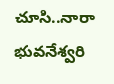చూసి..నారా భువనేశ్వరి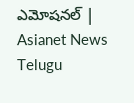ఎమోషనల్ | Asianet News Telugu